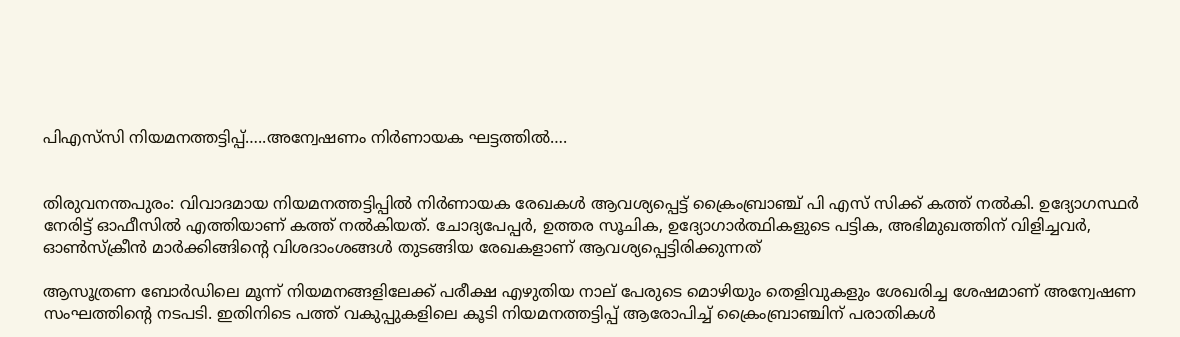പിഎസ്‌സി നിയമനത്തട്ടിപ്പ്…..അന്വേഷണം നിർണായക ഘട്ടത്തിൽ….


തിരുവനന്തപുരം: വിവാദമായ നിയമനത്തട്ടിപ്പിൽ നിര്‍ണായക രേഖകള്‍ ആവശ്യപ്പെട്ട് ക്രൈംബ്രാഞ്ച് പി എസ് സിക്ക് കത്ത് നൽകി. ഉദ്യോഗസ്ഥർ നേരിട്ട് ഓഫീസിൽ എത്തിയാണ് കത്ത് നൽകിയത്. ചോദ്യപേപ്പർ, ഉത്തര സൂചിക, ഉദ്യോഗാർത്ഥികളുടെ പട്ടിക, അഭിമുഖത്തിന് വിളിച്ചവർ, ഓൺസ്ക്രീൻ മാർക്കിങ്ങിന്റെ വിശദാംശങ്ങൾ തുടങ്ങിയ രേഖകളാണ് ആവശ്യപ്പെട്ടിരിക്കുന്നത്

ആസൂത്രണ ബോര്‍ഡിലെ മൂന്ന് നിയമനങ്ങളിലേക്ക് പരീക്ഷ എഴുതിയ നാല് പേരുടെ മൊഴിയും തെളിവുകളും ശേഖരിച്ച ശേഷമാണ് അന്വേഷണ സംഘത്തിന്‍റെ നടപടി. ഇതിനിടെ പത്ത് വകുപ്പുകളിലെ കൂടി നിയമനത്തട്ടിപ്പ് ആരോപിച്ച് ക്രൈംബ്രാ‍ഞ്ചിന് പരാതികൾ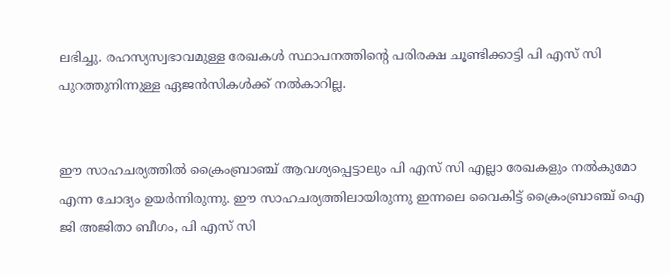ലഭിച്ചു. രഹസ്യസ്വഭാവമുള്ള രേഖകൾ സ്ഥാപനത്തിൻ്റെ പരിരക്ഷ ചൂണ്ടിക്കാട്ടി പി എസ് സി പുറത്തുനിന്നുള്ള ഏജൻസികള്‍ക്ക് നൽകാറില്ല.


ഈ സാഹചര്യത്തിൽ ക്രൈംബ്രാഞ്ച് ആവശ്യപ്പെട്ടാലും പി എസ് സി എല്ലാ രേഖകളും നല്‍കുമോ എന്ന ചോദ്യം ഉയർന്നിരുന്നു. ഈ സാഹചര്യത്തിലായിരുന്നു ഇന്നലെ വൈകിട്ട് ക്രൈംബ്രാഞ്ച് ഐ ജി അജിതാ ബീഗം, പി എസ് സി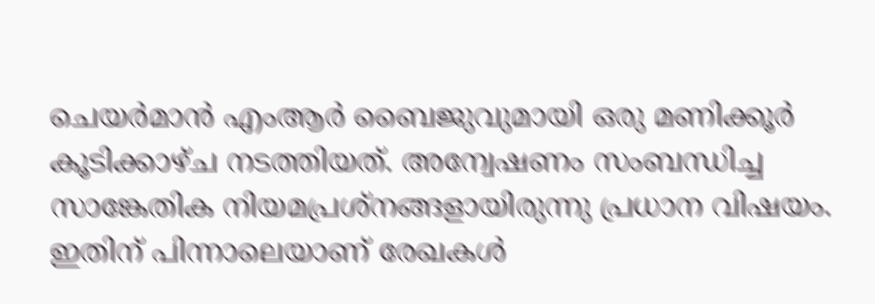ചെയര്‍മാൻ എംആർ ബൈജുവുമായി ഒരു മണിക്കൂർ കൂടിക്കാഴ്ച നടത്തിയത്. അന്വേഷണം സംബന്ധിച്ച സാങ്കേതിക നിയമപ്രശ്നങ്ങളായിരുന്നു പ്രധാന വിഷയം. ഇതിന് പിന്നാലെയാണ് രേഖകൾ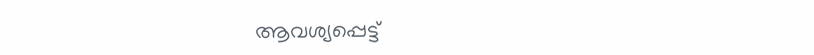ആവശ്യപ്പെട്ട്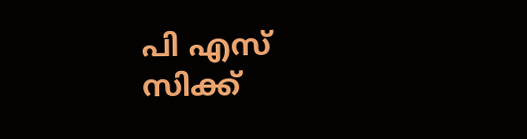പി എസ് സിക്ക്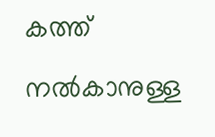കത്ത് നൽകാനുള്ള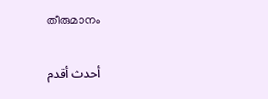തീരുമാനം

أحدث أقدم